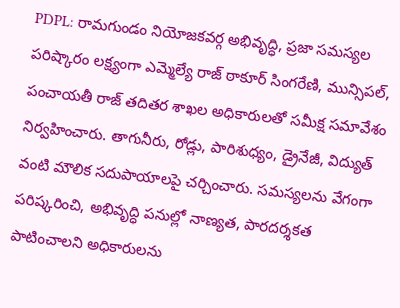PDPL: రామగుండం నియోజకవర్గ అభివృద్ధి, ప్రజా సమస్యల పరిష్కారం లక్ష్యంగా ఎమ్మెల్యే రాజ్ ఠాకూర్ సింగరేణి, మున్సిపల్, పంచాయతీ రాజ్ తదితర శాఖల అధికారులతో సమీక్ష సమావేశం నిర్వహించారు. తాగునీరు, రోడ్లు, పారిశుధ్యం, డ్రైనేజీ, విద్యుత్ వంటి మౌలిక సదుపాయాలపై చర్చించారు. సమస్యలను వేగంగా పరిష్కరించి, అభివృద్ధి పనుల్లో నాణ్యత, పారదర్శకత పాటించాలని అధికారులను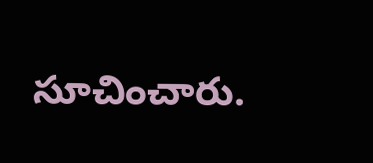సూచించారు.